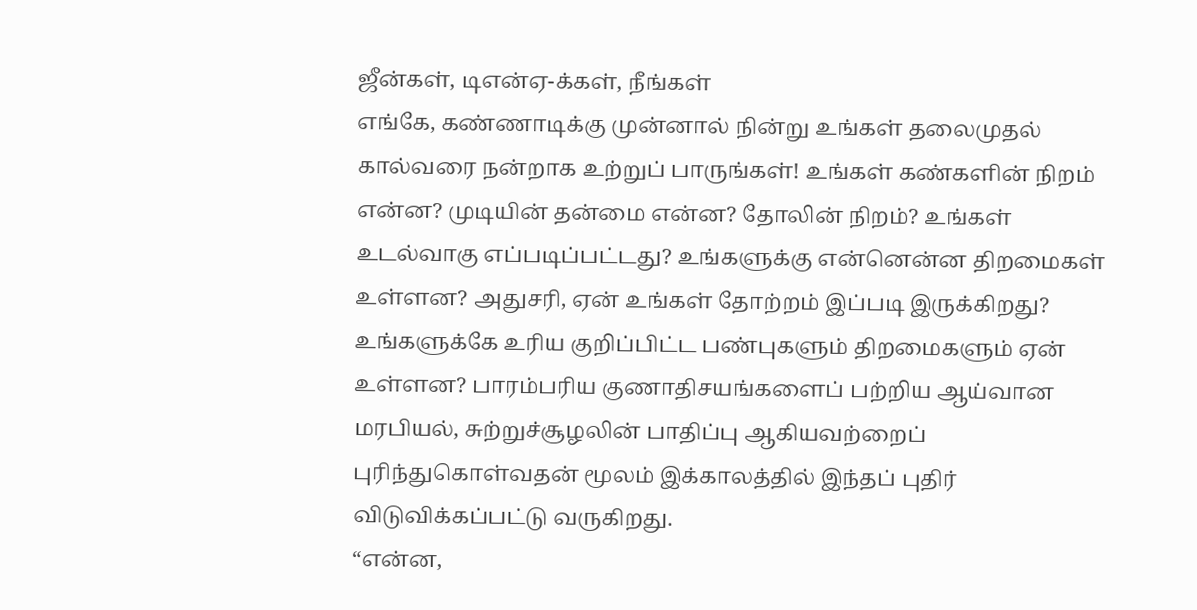ஜீன்கள், டிஎன்ஏ-க்கள், நீங்கள்
எங்கே, கண்ணாடிக்கு முன்னால் நின்று உங்கள் தலைமுதல் கால்வரை நன்றாக உற்றுப் பாருங்கள்! உங்கள் கண்களின் நிறம் என்ன? முடியின் தன்மை என்ன? தோலின் நிறம்? உங்கள் உடல்வாகு எப்படிப்பட்டது? உங்களுக்கு என்னென்ன திறமைகள் உள்ளன? அதுசரி, ஏன் உங்கள் தோற்றம் இப்படி இருக்கிறது? உங்களுக்கே உரிய குறிப்பிட்ட பண்புகளும் திறமைகளும் ஏன் உள்ளன? பாரம்பரிய குணாதிசயங்களைப் பற்றிய ஆய்வான மரபியல், சுற்றுச்சூழலின் பாதிப்பு ஆகியவற்றைப் புரிந்துகொள்வதன் மூலம் இக்காலத்தில் இந்தப் புதிர் விடுவிக்கப்பட்டு வருகிறது.
“என்ன,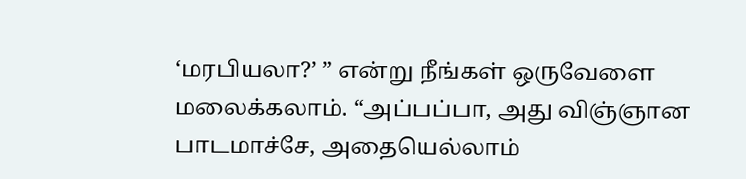‘மரபியலா?’ ” என்று நீங்கள் ஒருவேளை மலைக்கலாம். “அப்பப்பா, அது விஞ்ஞான பாடமாச்சே, அதையெல்லாம்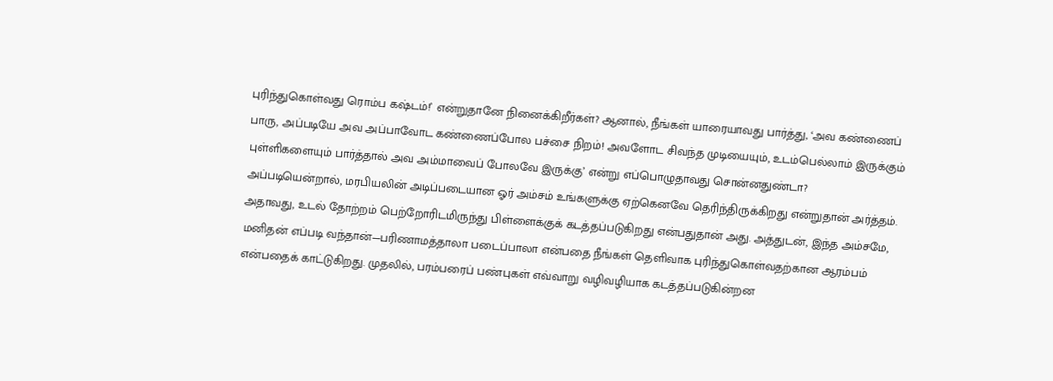புரிந்துகொள்வது ரொம்ப கஷ்டம்!’ என்றுதானே நினைக்கிறீர்கள்? ஆனால், நீங்கள் யாரையாவது பார்த்து, ‘அவ கண்ணைப் பாரு, அப்படியே அவ அப்பாவோட கண்ணைப்போல பச்சை நிறம்! அவளோட சிவந்த முடியையும், உடம்பெல்லாம் இருக்கும் புள்ளிகளையும் பார்த்தால் அவ அம்மாவைப் போலவே இருக்கு’ என்று எப்பொழுதாவது சொன்னதுண்டா? அப்படியென்றால், மரபியலின் அடிப்படையான ஓர் அம்சம் உங்களுக்கு ஏற்கெனவே தெரிந்திருக்கிறது என்றுதான் அர்த்தம். அதாவது, உடல் தோற்றம் பெற்றோரிடமிருந்து பிள்ளைக்குக் கடத்தப்படுகிறது என்பதுதான் அது. அத்துடன், இந்த அம்சமே, மனிதன் எப்படி வந்தான்—பரிணாமத்தாலா படைப்பாலா என்பதை நீங்கள் தெளிவாக புரிந்துகொள்வதற்கான ஆரம்பம் என்பதைக் காட்டுகிறது. முதலில், பரம்பரைப் பண்புகள் எவ்வாறு வழிவழியாக கடத்தப்படுகின்றன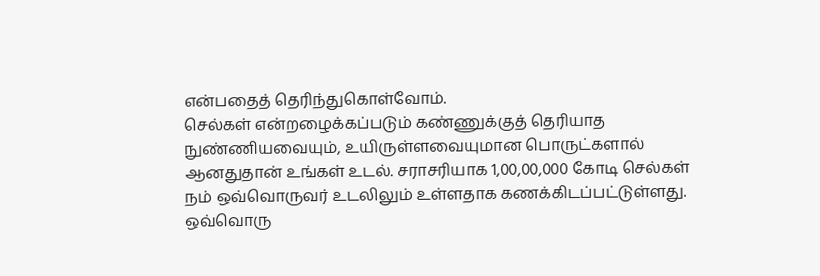என்பதைத் தெரிந்துகொள்வோம்.
செல்கள் என்றழைக்கப்படும் கண்ணுக்குத் தெரியாத நுண்ணியவையும், உயிருள்ளவையுமான பொருட்களால் ஆனதுதான் உங்கள் உடல். சராசரியாக 1,00,00,000 கோடி செல்கள் நம் ஒவ்வொருவர் உடலிலும் உள்ளதாக கணக்கிடப்பட்டுள்ளது. ஒவ்வொரு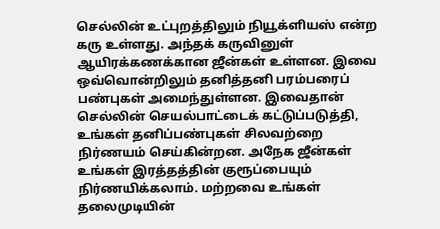செல்லின் உட்புறத்திலும் நியூக்ளியஸ் என்ற கரு உள்ளது. அந்தக் கருவினுள் ஆயிரக்கணக்கான ஜீன்கள் உள்ளன. இவை ஒவ்வொன்றிலும் தனித்தனி பரம்பரைப் பண்புகள் அமைந்துள்ளன. இவைதான் செல்லின் செயல்பாட்டைக் கட்டுப்படுத்தி, உங்கள் தனிப்பண்புகள் சிலவற்றை நிர்ணயம் செய்கின்றன. அநேக ஜீன்கள் உங்கள் இரத்தத்தின் குரூப்பையும் நிர்ணயிக்கலாம். மற்றவை உங்கள் தலைமுடியின்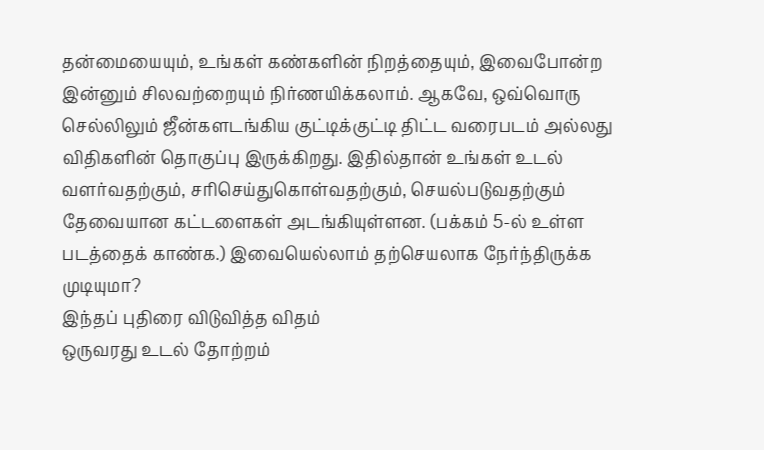தன்மையையும், உங்கள் கண்களின் நிறத்தையும், இவைபோன்ற இன்னும் சிலவற்றையும் நிர்ணயிக்கலாம். ஆகவே, ஒவ்வொரு செல்லிலும் ஜீன்களடங்கிய குட்டிக்குட்டி திட்ட வரைபடம் அல்லது விதிகளின் தொகுப்பு இருக்கிறது. இதில்தான் உங்கள் உடல் வளர்வதற்கும், சரிசெய்துகொள்வதற்கும், செயல்படுவதற்கும் தேவையான கட்டளைகள் அடங்கியுள்ளன. (பக்கம் 5-ல் உள்ள படத்தைக் காண்க.) இவையெல்லாம் தற்செயலாக நேர்ந்திருக்க முடியுமா?
இந்தப் புதிரை விடுவித்த விதம்
ஒருவரது உடல் தோற்றம்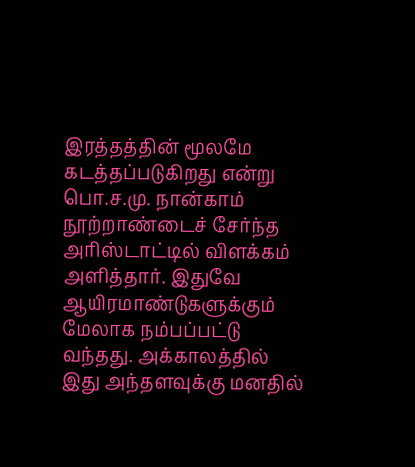இரத்தத்தின் மூலமே கடத்தப்படுகிறது என்று பொ.ச.மு. நான்காம் நூற்றாண்டைச் சேர்ந்த அரிஸ்டாட்டில் விளக்கம் அளித்தார். இதுவே ஆயிரமாண்டுகளுக்கும் மேலாக நம்பப்பட்டு வந்தது. அக்காலத்தில் இது அந்தளவுக்கு மனதில்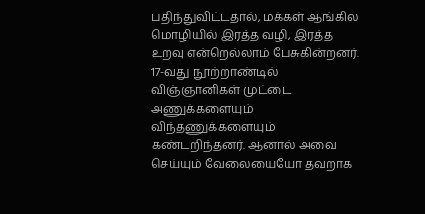பதிந்துவிட்டதால், மக்கள் ஆங்கில மொழியில் இரத்த வழி, இரத்த உறவு என்றெல்லாம் பேசுகின்றனர்.
17-வது நூற்றாண்டில் விஞ்ஞானிகள் முட்டை அணுக்களையும் விந்தணுக்களையும் கண்டறிந்தனர். ஆனால் அவை செய்யும் வேலையையோ தவறாக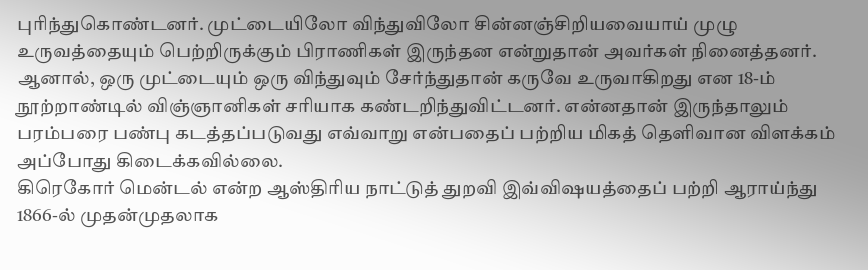புரிந்துகொண்டனர். முட்டையிலோ விந்துவிலோ சின்னஞ்சிறியவையாய் முழு உருவத்தையும் பெற்றிருக்கும் பிராணிகள் இருந்தன என்றுதான் அவர்கள் நினைத்தனர். ஆனால், ஒரு முட்டையும் ஒரு விந்துவும் சேர்ந்துதான் கருவே உருவாகிறது என 18-ம் நூற்றாண்டில் விஞ்ஞானிகள் சரியாக கண்டறிந்துவிட்டனர். என்னதான் இருந்தாலும் பரம்பரை பண்பு கடத்தப்படுவது எவ்வாறு என்பதைப் பற்றிய மிகத் தெளிவான விளக்கம் அப்போது கிடைக்கவில்லை.
கிரெகோர் மென்டல் என்ற ஆஸ்திரிய நாட்டுத் துறவி இவ்விஷயத்தைப் பற்றி ஆராய்ந்து 1866-ல் முதன்முதலாக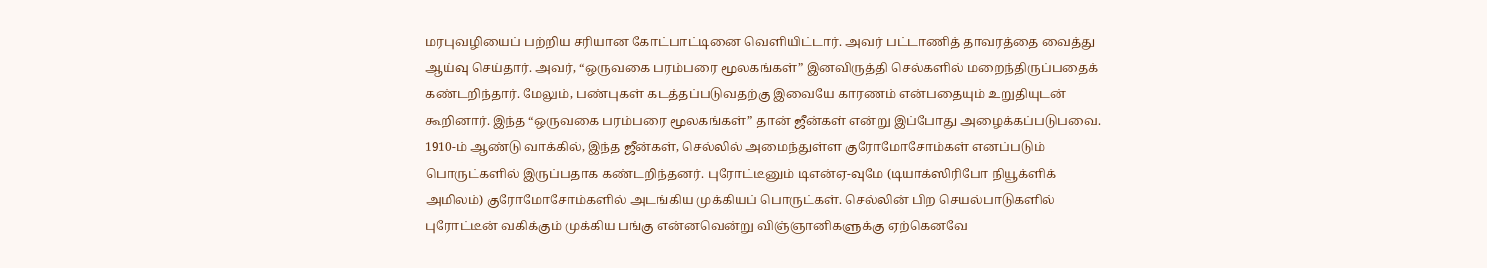மரபுவழியைப் பற்றிய சரியான கோட்பாட்டினை வெளியிட்டார். அவர் பட்டாணித் தாவரத்தை வைத்து ஆய்வு செய்தார். அவர், “ஒருவகை பரம்பரை மூலகங்கள்” இனவிருத்தி செல்களில் மறைந்திருப்பதைக் கண்டறிந்தார். மேலும், பண்புகள் கடத்தப்படுவதற்கு இவையே காரணம் என்பதையும் உறுதியுடன் கூறினார். இந்த “ஒருவகை பரம்பரை மூலகங்கள்” தான் ஜீன்கள் என்று இப்போது அழைக்கப்படுபவை.
1910-ம் ஆண்டு வாக்கில், இந்த ஜீன்கள், செல்லில் அமைந்துள்ள குரோமோசோம்கள் எனப்படும் பொருட்களில் இருப்பதாக கண்டறிந்தனர். புரோட்டீனும் டிஎன்ஏ-வுமே (டியாக்ஸிரிபோ நியூக்ளிக் அமிலம்) குரோமோசோம்களில் அடங்கிய முக்கியப் பொருட்கள். செல்லின் பிற செயல்பாடுகளில் புரோட்டீன் வகிக்கும் முக்கிய பங்கு என்னவென்று விஞ்ஞானிகளுக்கு ஏற்கெனவே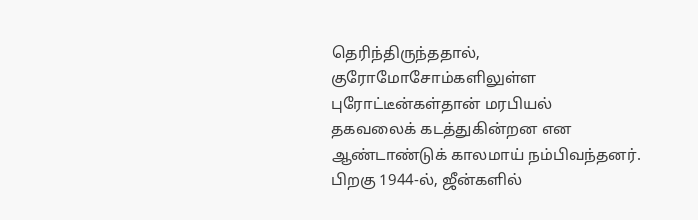தெரிந்திருந்ததால், குரோமோசோம்களிலுள்ள புரோட்டீன்கள்தான் மரபியல் தகவலைக் கடத்துகின்றன என ஆண்டாண்டுக் காலமாய் நம்பிவந்தனர். பிறகு 1944-ல், ஜீன்களில்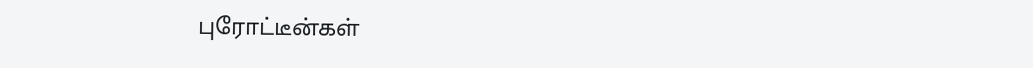புரோட்டீன்கள்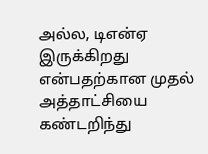அல்ல, டிஎன்ஏ இருக்கிறது என்பதற்கான முதல் அத்தாட்சியை கண்டறிந்து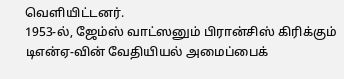வெளியிட்டனர்.
1953-ல், ஜேம்ஸ் வாட்ஸனும் பிரான்சிஸ் கிரிக்கும் டிஎன்ஏ-வின் வேதியியல் அமைப்பைக்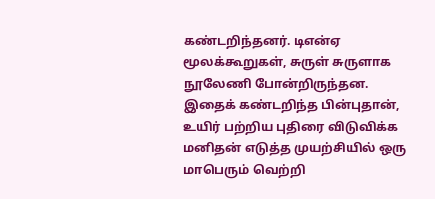கண்டறிந்தனர். டிஎன்ஏ மூலக்கூறுகள், சுருள் சுருளாக நூலேணி போன்றிருந்தன. இதைக் கண்டறிந்த பின்புதான், உயிர் பற்றிய புதிரை விடுவிக்க மனிதன் எடுத்த முயற்சியில் ஒரு மாபெரும் வெற்றி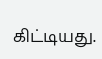கிட்டியது.